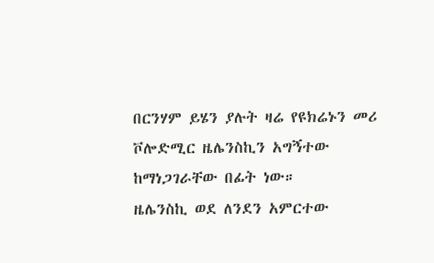በርንሃም ይሄን ያሉት ዛሬ የዩክሬኑን መሪ ቮሎድሚር ዜሌንስኪን አግኝተው ከማነጋገራቸው በፊት ነው።
ዜሌንስኪ ወደ ለንደን አምርተው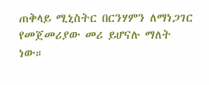ጠቅላይ ሚኒስትር በርንሃምን ለማነጋገር የመጀመሪያው መሪ ይሆናሉ ማለት ነው።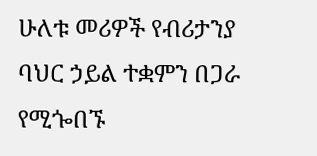ሁለቱ መሪዎች የብሪታንያ ባህር ኃይል ተቋምን በጋራ የሚጐበኙ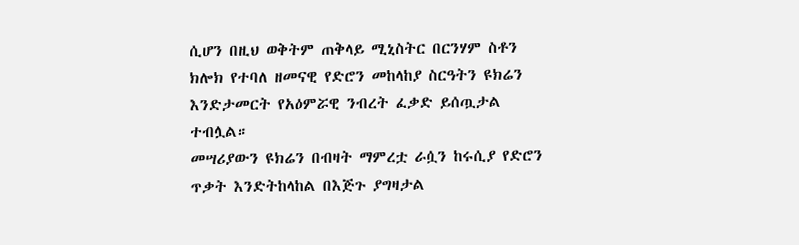ሲሆን በዚህ ወቅትም ጠቅላይ ሚኒስትር በርንሃም ስቶን ክሎክ የተባለ ዘመናዊ የድሮን መከላከያ ስርዓትን ዩክሬን እንድታመርት የአዕምሯዊ ንብረት ፈቃድ ይሰጧታል ተብሏል።
መሣሪያውን ዩክሬን በብዛት ማምረቷ ራሷን ከሩሲያ የድሮን ጥቃት እንድትከላከል በእጅጉ ያግዛታል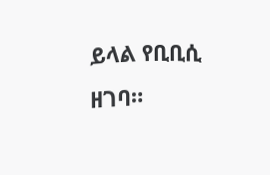ይላል የቢቢሲ ዘገባ።